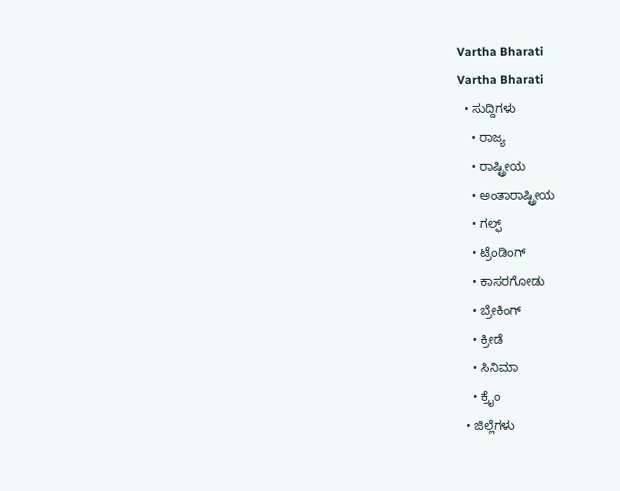Vartha Bharati
Vartha Bharati
  • ಸುದ್ದಿಗಳು
    • ರಾಜ್ಯ
    • ರಾಷ್ಟ್ರೀಯ
    • ಅಂತಾರಾಷ್ಟ್ರೀಯ
    • ಗಲ್ಫ್
    • ಟ್ರೆಂಡಿಂಗ್
    • ಕಾಸರಗೋಡು
    • ಬ್ರೇಕಿಂಗ್
    • ಕ್ರೀಡೆ
    • ಸಿನಿಮಾ
    • ಕ್ರೈಂ
  • ಜಿಲ್ಲೆಗಳು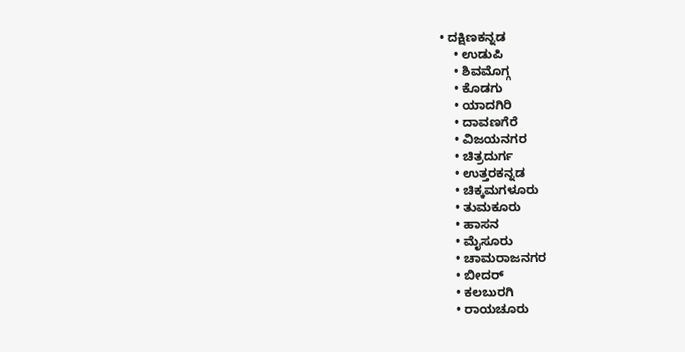• ದಕ್ಷಿಣಕನ್ನಡ
    • ಉಡುಪಿ
    • ಶಿವಮೊಗ್ಗ
    • ಕೊಡಗು
    • ಯಾದಗಿರಿ
    • ದಾವಣಗೆರೆ
    • ವಿಜಯನಗರ
    • ಚಿತ್ರದುರ್ಗ
    • ಉತ್ತರಕನ್ನಡ
    • ಚಿಕ್ಕಮಗಳೂರು
    • ತುಮಕೂರು
    • ಹಾಸನ
    • ಮೈಸೂರು
    • ಚಾಮರಾಜನಗರ
    • ಬೀದರ್‌
    • ಕಲಬುರಗಿ
    • ರಾಯಚೂರು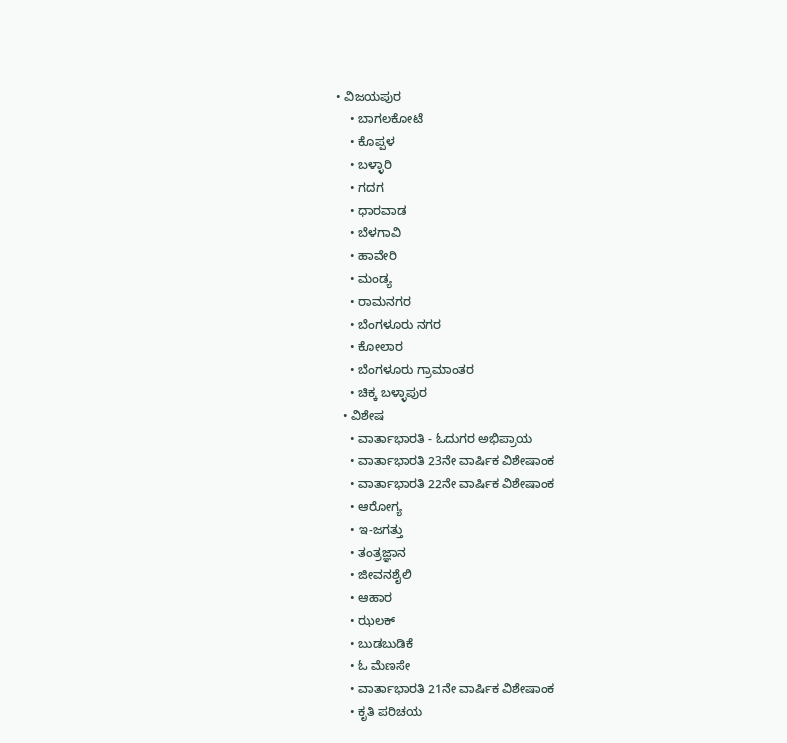• ವಿಜಯಪುರ
    • ಬಾಗಲಕೋಟೆ
    • ಕೊಪ್ಪಳ
    • ಬಳ್ಳಾರಿ
    • ಗದಗ
    • ಧಾರವಾಡ‌
    • ಬೆಳಗಾವಿ
    • ಹಾವೇರಿ
    • ಮಂಡ್ಯ
    • ರಾಮನಗರ
    • ಬೆಂಗಳೂರು ನಗರ
    • ಕೋಲಾರ
    • ಬೆಂಗಳೂರು ಗ್ರಾಮಾಂತರ
    • ಚಿಕ್ಕ ಬಳ್ಳಾಪುರ
  • ವಿಶೇಷ
    • ವಾರ್ತಾಭಾರತಿ - ಓದುಗರ ಅಭಿಪ್ರಾಯ
    • ವಾರ್ತಾಭಾರತಿ 23ನೇ ವಾರ್ಷಿಕ ವಿಶೇಷಾಂಕ
    • ವಾರ್ತಾಭಾರತಿ 22ನೇ ವಾರ್ಷಿಕ ವಿಶೇಷಾಂಕ
    • ಆರೋಗ್ಯ
    • ಇ-ಜಗತ್ತು
    • ತಂತ್ರಜ್ಞಾನ
    • ಜೀವನಶೈಲಿ
    • ಆಹಾರ
    • ಝಲಕ್
    • ಬುಡಬುಡಿಕೆ
    • ಓ ಮೆಣಸೇ
    • ವಾರ್ತಾಭಾರತಿ 21ನೇ ವಾರ್ಷಿಕ ವಿಶೇಷಾಂಕ
    • ಕೃತಿ ಪರಿಚಯ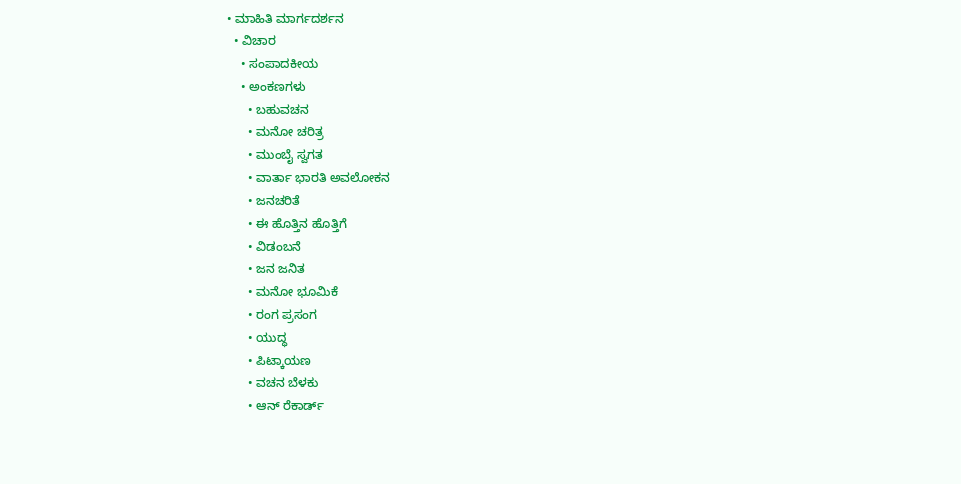• ಮಾಹಿತಿ ಮಾರ್ಗದರ್ಶನ
  • ವಿಚಾರ
    • ಸಂಪಾದಕೀಯ
    • ಅಂಕಣಗಳು
      • ಬಹುವಚನ
      • ಮನೋ ಚರಿತ್ರ
      • ಮುಂಬೈ ಸ್ವಗತ
      • ವಾರ್ತಾ ಭಾರತಿ ಅವಲೋಕನ
      • ಜನಚರಿತೆ
      • ಈ ಹೊತ್ತಿನ ಹೊತ್ತಿಗೆ
      • ವಿಡಂಬನೆ
      • ಜನ ಜನಿತ
      • ಮನೋ ಭೂಮಿಕೆ
      • ರಂಗ ಪ್ರಸಂಗ
      • ಯುದ್ಧ
      • ಪಿಟ್ಕಾಯಣ
      • ವಚನ ಬೆಳಕು
      • ಆನ್ ರೆಕಾರ್ಡ್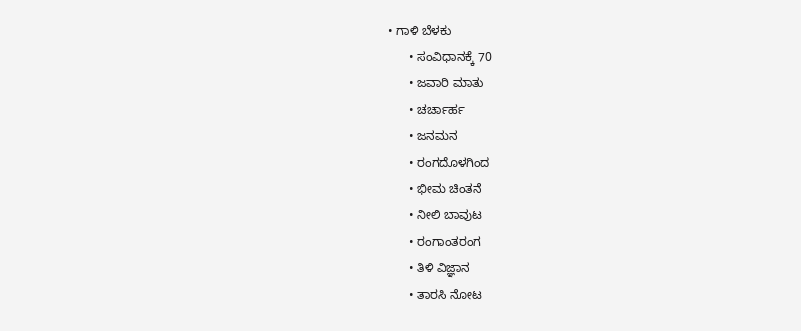• ಗಾಳಿ ಬೆಳಕು
      • ಸಂವಿಧಾನಕ್ಕೆ 70
      • ಜವಾರಿ ಮಾತು
      • ಚರ್ಚಾರ್ಹ
      • ಜನಮನ
      • ರಂಗದೊಳಗಿಂದ
      • ಭೀಮ ಚಿಂತನೆ
      • ನೀಲಿ ಬಾವುಟ
      • ರಂಗಾಂತರಂಗ
      • ತಿಳಿ ವಿಜ್ಞಾನ
      • ತಾರಸಿ ನೋಟ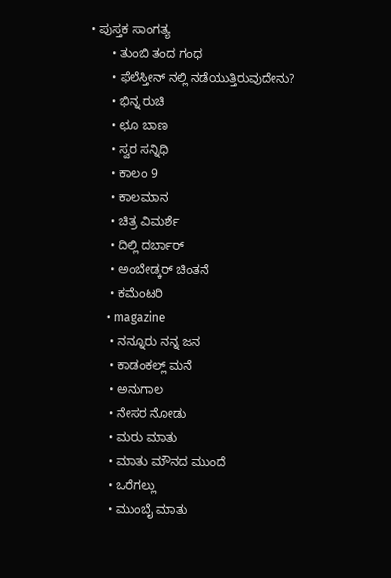• ಪುಸ್ತಕ ಸಾಂಗತ್ಯ
      • ತುಂಬಿ ತಂದ ಗಂಧ
      • ಫೆಲೆಸ್ತೀನ್ ‌ನಲ್ಲಿ ನಡೆಯುತ್ತಿರುವುದೇನು?
      • ಭಿನ್ನ ರುಚಿ
      • ಛೂ ಬಾಣ
      • ಸ್ವರ ಸನ್ನಿಧಿ
      • ಕಾಲಂ 9
      • ಕಾಲಮಾನ
      • ಚಿತ್ರ ವಿಮರ್ಶೆ
      • ದಿಲ್ಲಿ ದರ್ಬಾರ್
      • ಅಂಬೇಡ್ಕರ್ ಚಿಂತನೆ
      • ಕಮೆಂಟರಿ
      • magazine
      • ನನ್ನೂರು ನನ್ನ ಜನ
      • ಕಾಡಂಕಲ್ಲ್ ಮನೆ
      • ಅನುಗಾಲ
      • ನೇಸರ ನೋಡು
      • ಮರು ಮಾತು
      • ಮಾತು ಮೌನದ ಮುಂದೆ
      • ಒರೆಗಲ್ಲು
      • ಮುಂಬೈ ಮಾತು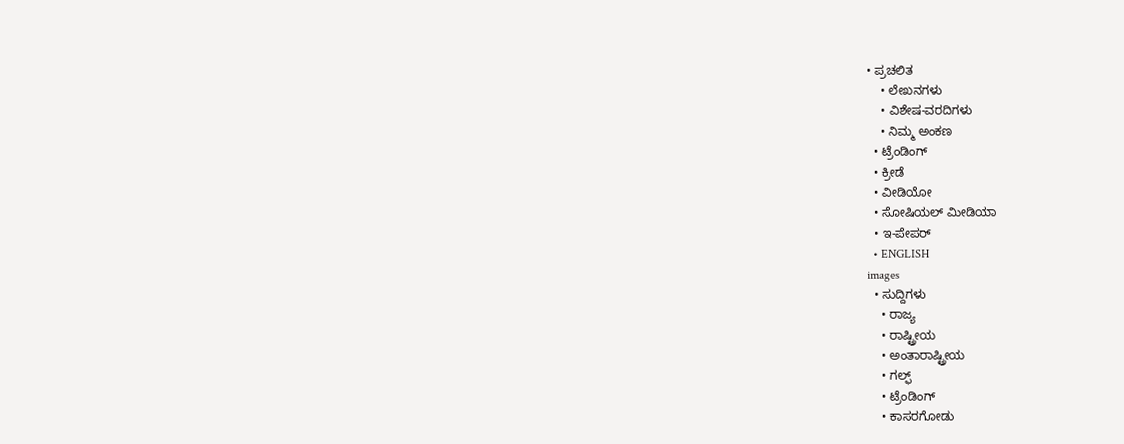• ಪ್ರಚಲಿತ
    • ಲೇಖನಗಳು
    • ವಿಶೇಷ-ವರದಿಗಳು
    • ನಿಮ್ಮ ಅಂಕಣ
  • ಟ್ರೆಂಡಿಂಗ್
  • ಕ್ರೀಡೆ
  • ವೀಡಿಯೋ
  • ಸೋಷಿಯಲ್ ಮೀಡಿಯಾ
  • ಇ-ಪೇಪರ್
  • ENGLISH
images
  • ಸುದ್ದಿಗಳು
    • ರಾಜ್ಯ
    • ರಾಷ್ಟ್ರೀಯ
    • ಅಂತಾರಾಷ್ಟ್ರೀಯ
    • ಗಲ್ಫ್
    • ಟ್ರೆಂಡಿಂಗ್
    • ಕಾಸರಗೋಡು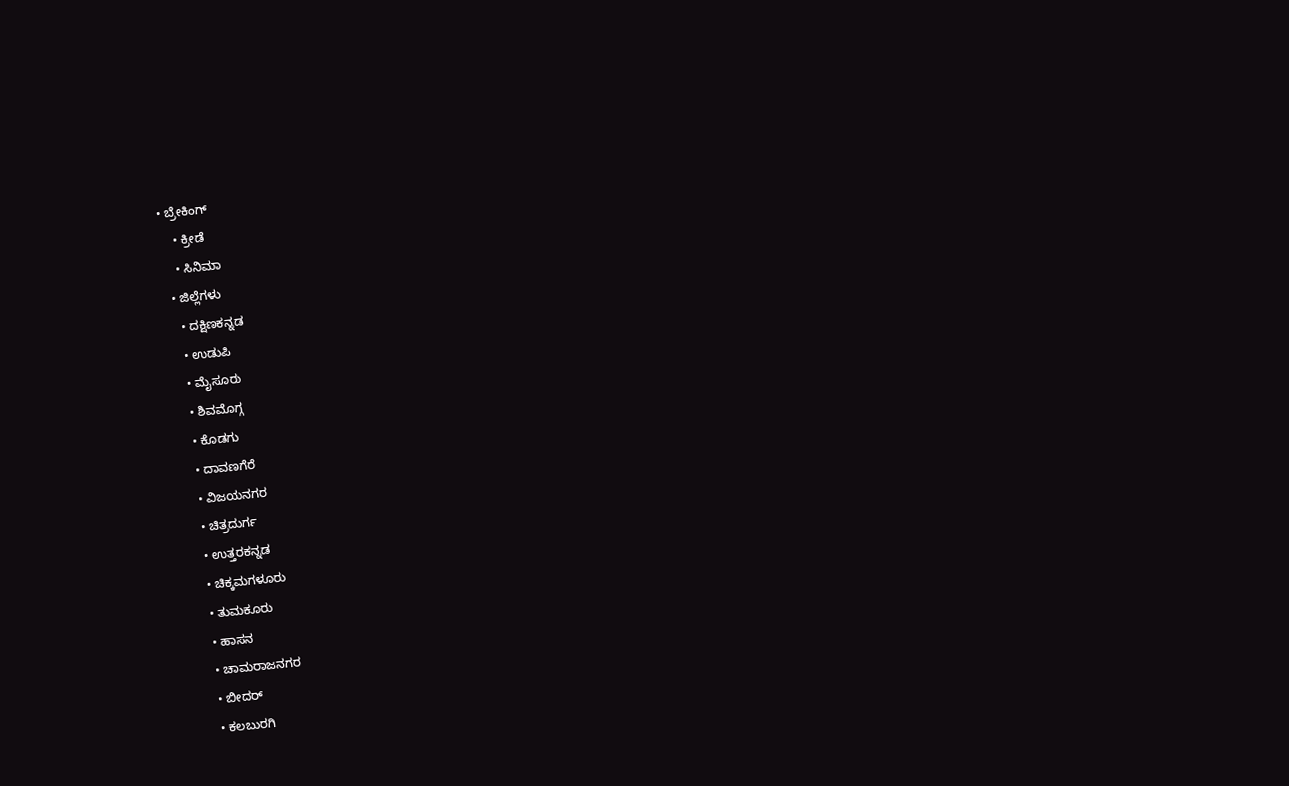• ಬ್ರೇಕಿಂಗ್
    • ಕ್ರೀಡೆ
    • ಸಿನಿಮಾ
  • ಜಿಲ್ಲೆಗಳು
    • ದಕ್ಷಿಣಕನ್ನಡ
    • ಉಡುಪಿ
    • ಮೈಸೂರು
    • ಶಿವಮೊಗ್ಗ
    • ಕೊಡಗು
    • ದಾವಣಗೆರೆ
    • ವಿಜಯನಗರ
    • ಚಿತ್ರದುರ್ಗ
    • ಉತ್ತರಕನ್ನಡ
    • ಚಿಕ್ಕಮಗಳೂರು
    • ತುಮಕೂರು
    • ಹಾಸನ
    • ಚಾಮರಾಜನಗರ
    • ಬೀದರ್‌
    • ಕಲಬುರಗಿ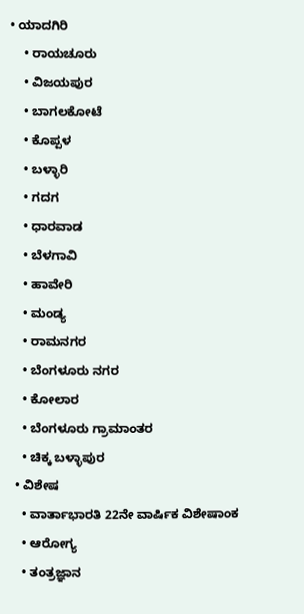• ಯಾದಗಿರಿ
    • ರಾಯಚೂರು
    • ವಿಜಯಪುರ
    • ಬಾಗಲಕೋಟೆ
    • ಕೊಪ್ಪಳ
    • ಬಳ್ಳಾರಿ
    • ಗದಗ
    • ಧಾರವಾಡ
    • ಬೆಳಗಾವಿ
    • ಹಾವೇರಿ
    • ಮಂಡ್ಯ
    • ರಾಮನಗರ
    • ಬೆಂಗಳೂರು ನಗರ
    • ಕೋಲಾರ
    • ಬೆಂಗಳೂರು ಗ್ರಾಮಾಂತರ
    • ಚಿಕ್ಕ ಬಳ್ಳಾಪುರ
  • ವಿಶೇಷ
    • ವಾರ್ತಾಭಾರತಿ 22ನೇ ವಾರ್ಷಿಕ ವಿಶೇಷಾಂಕ
    • ಆರೋಗ್ಯ
    • ತಂತ್ರಜ್ಞಾನ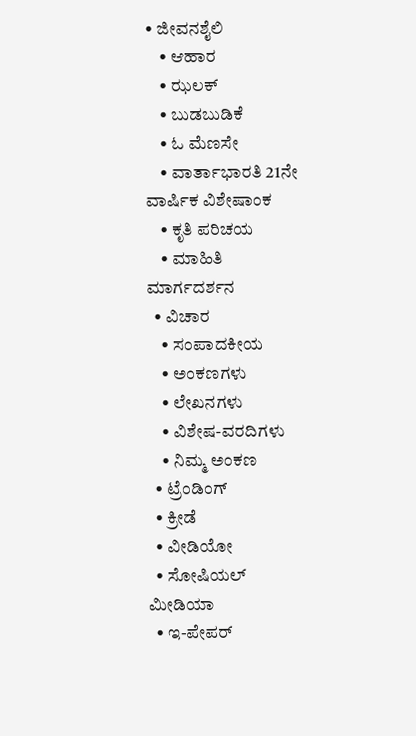• ಜೀವನಶೈಲಿ
    • ಆಹಾರ
    • ಝಲಕ್
    • ಬುಡಬುಡಿಕೆ
    • ಓ ಮೆಣಸೇ
    • ವಾರ್ತಾಭಾರತಿ 21ನೇ ವಾರ್ಷಿಕ ವಿಶೇಷಾಂಕ
    • ಕೃತಿ ಪರಿಚಯ
    • ಮಾಹಿತಿ ಮಾರ್ಗದರ್ಶನ
  • ವಿಚಾರ
    • ಸಂಪಾದಕೀಯ
    • ಅಂಕಣಗಳು
    • ಲೇಖನಗಳು
    • ವಿಶೇಷ-ವರದಿಗಳು
    • ನಿಮ್ಮ ಅಂಕಣ
  • ಟ್ರೆಂಡಿಂಗ್
  • ಕ್ರೀಡೆ
  • ವೀಡಿಯೋ
  • ಸೋಷಿಯಲ್ ಮೀಡಿಯಾ
  • ಇ-ಪೇಪರ್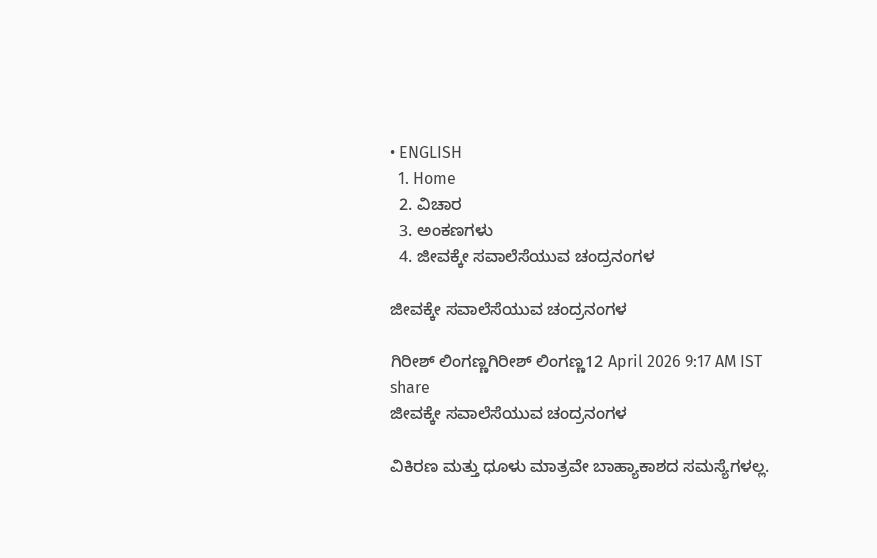• ENGLISH
  1. Home
  2. ವಿಚಾರ
  3. ಅಂಕಣಗಳು
  4. ಜೀವಕ್ಕೇ ಸವಾಲೆಸೆಯುವ ಚಂದ್ರನಂಗಳ

ಜೀವಕ್ಕೇ ಸವಾಲೆಸೆಯುವ ಚಂದ್ರನಂಗಳ

ಗಿರೀಶ್ ಲಿಂಗಣ್ಣಗಿರೀಶ್ ಲಿಂಗಣ್ಣ12 April 2026 9:17 AM IST
share
ಜೀವಕ್ಕೇ ಸವಾಲೆಸೆಯುವ ಚಂದ್ರನಂಗಳ

ವಿಕಿರಣ ಮತ್ತು ಧೂಳು ಮಾತ್ರವೇ ಬಾಹ್ಯಾಕಾಶದ ಸಮಸ್ಯೆಗಳಲ್ಲ.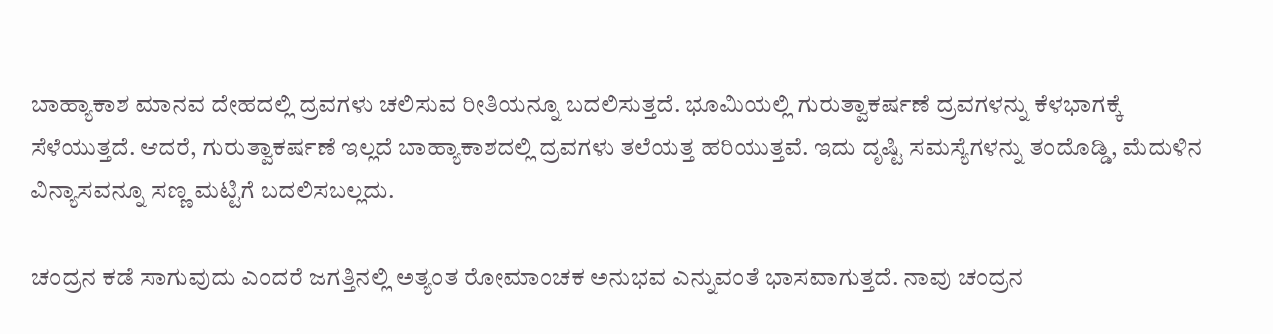ಬಾಹ್ಯಾಕಾಶ ಮಾನವ ದೇಹದಲ್ಲಿ ದ್ರವಗಳು ಚಲಿಸುವ ರೀತಿಯನ್ನೂ ಬದಲಿಸುತ್ತದೆ. ಭೂಮಿಯಲ್ಲಿ ಗುರುತ್ವಾಕರ್ಷಣೆ ದ್ರವಗಳನ್ನು ಕೆಳಭಾಗಕ್ಕೆ ಸೆಳೆಯುತ್ತದೆ. ಆದರೆ, ಗುರುತ್ವಾಕರ್ಷಣೆ ಇಲ್ಲದೆ ಬಾಹ್ಯಾಕಾಶದಲ್ಲಿ ದ್ರವಗಳು ತಲೆಯತ್ತ ಹರಿಯುತ್ತವೆ. ಇದು ದೃಷ್ಟಿ ಸಮಸ್ಯೆಗಳನ್ನು ತಂದೊಡ್ಡಿ, ಮೆದುಳಿನ ವಿನ್ಯಾಸವನ್ನೂ ಸಣ್ಣ ಮಟ್ಟಿಗೆ ಬದಲಿಸಬಲ್ಲದು.

ಚಂದ್ರನ ಕಡೆ ಸಾಗುವುದು ಎಂದರೆ ಜಗತ್ತಿನಲ್ಲಿ ಅತ್ಯಂತ ರೋಮಾಂಚಕ ಅನುಭವ ಎನ್ನುವಂತೆ ಭಾಸವಾಗುತ್ತದೆ. ನಾವು ಚಂದ್ರನ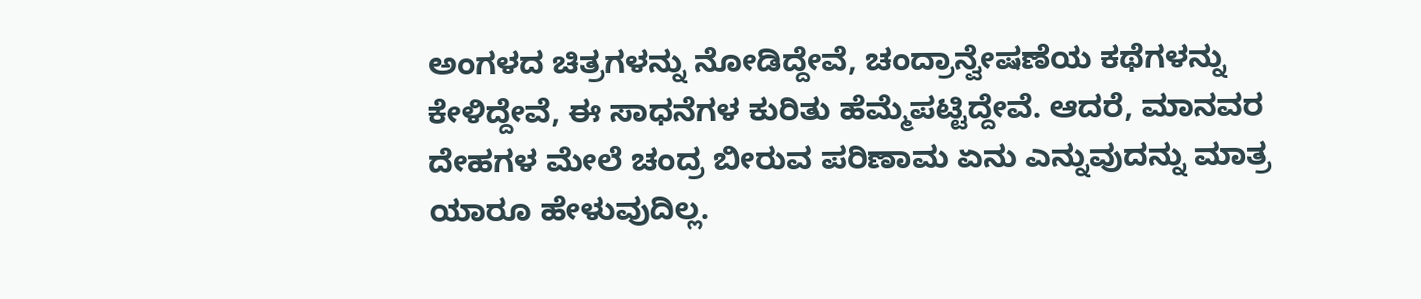ಅಂಗಳದ ಚಿತ್ರಗಳನ್ನು ನೋಡಿದ್ದೇವೆ, ಚಂದ್ರಾನ್ವೇಷಣೆಯ ಕಥೆಗಳನ್ನು ಕೇಳಿದ್ದೇವೆ, ಈ ಸಾಧನೆಗಳ ಕುರಿತು ಹೆಮ್ಮೆಪಟ್ಟಿದ್ದೇವೆ. ಆದರೆ, ಮಾನವರ ದೇಹಗಳ ಮೇಲೆ ಚಂದ್ರ ಬೀರುವ ಪರಿಣಾಮ ಏನು ಎನ್ನುವುದನ್ನು ಮಾತ್ರ ಯಾರೂ ಹೇಳುವುದಿಲ್ಲ.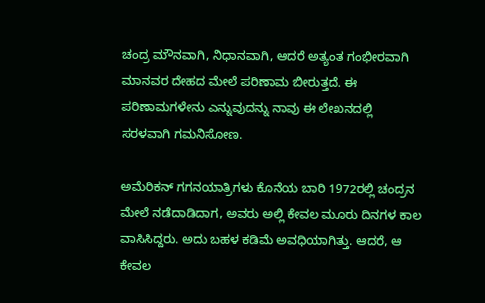ಚಂದ್ರ ಮೌನವಾಗಿ, ನಿಧಾನವಾಗಿ, ಆದರೆ ಅತ್ಯಂತ ಗಂಭೀರವಾಗಿ ಮಾನವರ ದೇಹದ ಮೇಲೆ ಪರಿಣಾಮ ಬೀರುತ್ತದೆ. ಈ ಪರಿಣಾಮಗಳೇನು ಎನ್ನುವುದನ್ನು ನಾವು ಈ ಲೇಖನದಲ್ಲಿ ಸರಳವಾಗಿ ಗಮನಿಸೋಣ.

ಅಮೆರಿಕನ್ ಗಗನಯಾತ್ರಿಗಳು ಕೊನೆಯ ಬಾರಿ 1972ರಲ್ಲಿ ಚಂದ್ರನ ಮೇಲೆ ನಡೆದಾಡಿದಾಗ, ಅವರು ಅಲ್ಲಿ ಕೇವಲ ಮೂರು ದಿನಗಳ ಕಾಲ ವಾಸಿಸಿದ್ದರು. ಅದು ಬಹಳ ಕಡಿಮೆ ಅವಧಿಯಾಗಿತ್ತು. ಆದರೆ, ಆ ಕೇವಲ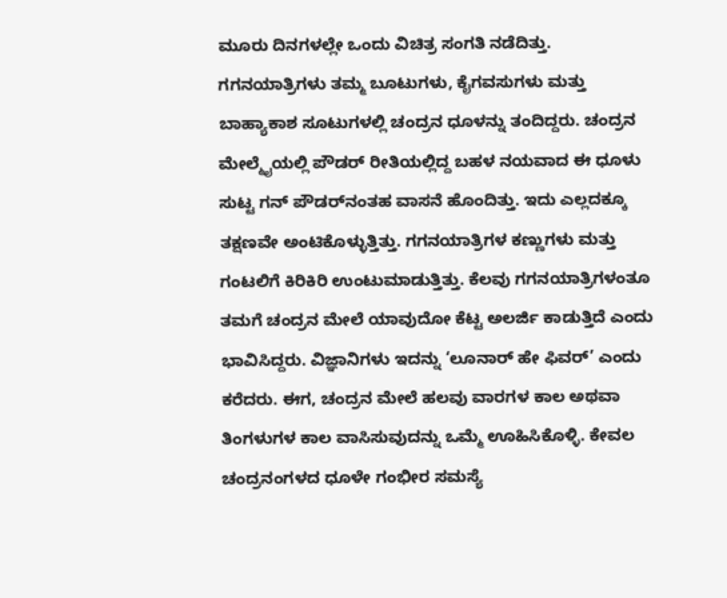ಮೂರು ದಿನಗಳಲ್ಲೇ ಒಂದು ವಿಚಿತ್ರ ಸಂಗತಿ ನಡೆದಿತ್ತು. ಗಗನಯಾತ್ರಿಗಳು ತಮ್ಮ ಬೂಟುಗಳು, ಕೈಗವಸುಗಳು ಮತ್ತು ಬಾಹ್ಯಾಕಾಶ ಸೂಟುಗಳಲ್ಲಿ ಚಂದ್ರನ ಧೂಳನ್ನು ತಂದಿದ್ದರು. ಚಂದ್ರನ ಮೇಲ್ಮೈಯಲ್ಲಿ ಪೌಡರ್ ರೀತಿಯಲ್ಲಿದ್ದ ಬಹಳ ನಯವಾದ ಈ ಧೂಳು ಸುಟ್ಟ ಗನ್ ಪೌಡರ್‌ನಂತಹ ವಾಸನೆ ಹೊಂದಿತ್ತು. ಇದು ಎಲ್ಲದಕ್ಕೂ ತಕ್ಷಣವೇ ಅಂಟಿಕೊಳ್ಳುತ್ತಿತ್ತು. ಗಗನಯಾತ್ರಿಗಳ ಕಣ್ಣುಗಳು ಮತ್ತು ಗಂಟಲಿಗೆ ಕಿರಿಕಿರಿ ಉಂಟುಮಾಡುತ್ತಿತ್ತು. ಕೆಲವು ಗಗನಯಾತ್ರಿಗಳಂತೂ ತಮಗೆ ಚಂದ್ರನ ಮೇಲೆ ಯಾವುದೋ ಕೆಟ್ಟ ಅಲರ್ಜಿ ಕಾಡುತ್ತಿದೆ ಎಂದು ಭಾವಿಸಿದ್ದರು. ವಿಜ್ಞಾನಿಗಳು ಇದನ್ನು ‘ಲೂನಾರ್ ಹೇ ಫಿವರ್’ ಎಂದು ಕರೆದರು. ಈಗ, ಚಂದ್ರನ ಮೇಲೆ ಹಲವು ವಾರಗಳ ಕಾಲ ಅಥವಾ ತಿಂಗಳುಗಳ ಕಾಲ ವಾಸಿಸುವುದನ್ನು ಒಮ್ಮೆ ಊಹಿಸಿಕೊಳ್ಳಿ. ಕೇವಲ ಚಂದ್ರನಂಗಳದ ಧೂಳೇ ಗಂಭೀರ ಸಮಸ್ಯೆ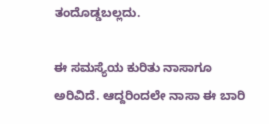ತಂದೊಡ್ಡಬಲ್ಲದು.

ಈ ಸಮಸ್ಯೆಯ ಕುರಿತು ನಾಸಾಗೂ ಅರಿವಿದೆ. ಆದ್ದರಿಂದಲೇ ನಾಸಾ ಈ ಬಾರಿ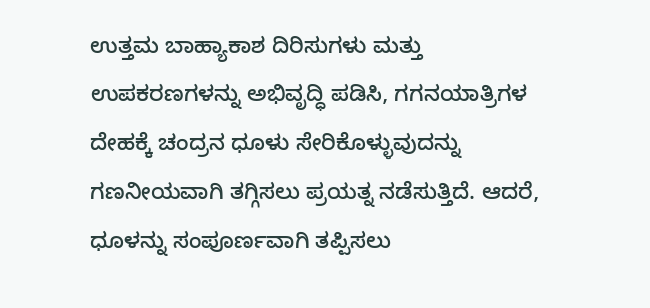ಉತ್ತಮ ಬಾಹ್ಯಾಕಾಶ ದಿರಿಸುಗಳು ಮತ್ತು ಉಪಕರಣಗಳನ್ನು ಅಭಿವೃದ್ಧಿ ಪಡಿಸಿ, ಗಗನಯಾತ್ರಿಗಳ ದೇಹಕ್ಕೆ ಚಂದ್ರನ ಧೂಳು ಸೇರಿಕೊಳ್ಳುವುದನ್ನು ಗಣನೀಯವಾಗಿ ತಗ್ಗಿಸಲು ಪ್ರಯತ್ನ ನಡೆಸುತ್ತಿದೆ. ಆದರೆ, ಧೂಳನ್ನು ಸಂಪೂರ್ಣವಾಗಿ ತಪ್ಪಿಸಲು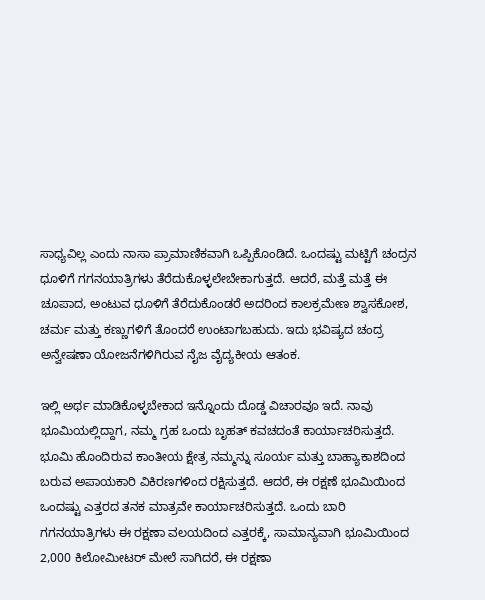ಸಾಧ್ಯವಿಲ್ಲ ಎಂದು ನಾಸಾ ಪ್ರಾಮಾಣಿಕವಾಗಿ ಒಪ್ಪಿಕೊಂಡಿದೆ. ಒಂದಷ್ಟು ಮಟ್ಟಿಗೆ ಚಂದ್ರನ ಧೂಳಿಗೆ ಗಗನಯಾತ್ರಿಗಳು ತೆರೆದುಕೊಳ್ಳಲೇಬೇಕಾಗುತ್ತದೆ. ಆದರೆ, ಮತ್ತೆ ಮತ್ತೆ ಈ ಚೂಪಾದ, ಅಂಟುವ ಧೂಳಿಗೆ ತೆರೆದುಕೊಂಡರೆ ಅದರಿಂದ ಕಾಲಕ್ರಮೇಣ ಶ್ವಾಸಕೋಶ, ಚರ್ಮ ಮತ್ತು ಕಣ್ಣುಗಳಿಗೆ ತೊಂದರೆ ಉಂಟಾಗಬಹುದು. ಇದು ಭವಿಷ್ಯದ ಚಂದ್ರ ಅನ್ವೇಷಣಾ ಯೋಜನೆಗಳಿಗಿರುವ ನೈಜ ವೈದ್ಯಕೀಯ ಆತಂಕ.

ಇಲ್ಲಿ ಅರ್ಥ ಮಾಡಿಕೊಳ್ಳಬೇಕಾದ ಇನ್ನೊಂದು ದೊಡ್ಡ ವಿಚಾರವೂ ಇದೆ. ನಾವು ಭೂಮಿಯಲ್ಲಿದ್ದಾಗ, ನಮ್ಮ ಗ್ರಹ ಒಂದು ಬೃಹತ್ ಕವಚದಂತೆ ಕಾರ್ಯಾಚರಿಸುತ್ತದೆ. ಭೂಮಿ ಹೊಂದಿರುವ ಕಾಂತೀಯ ಕ್ಷೇತ್ರ ನಮ್ಮನ್ನು ಸೂರ್ಯ ಮತ್ತು ಬಾಹ್ಯಾಕಾಶದಿಂದ ಬರುವ ಅಪಾಯಕಾರಿ ವಿಕಿರಣಗಳಿಂದ ರಕ್ಷಿಸುತ್ತದೆ. ಆದರೆ, ಈ ರಕ್ಷಣೆ ಭೂಮಿಯಿಂದ ಒಂದಷ್ಟು ಎತ್ತರದ ತನಕ ಮಾತ್ರವೇ ಕಾರ್ಯಾಚರಿಸುತ್ತದೆ. ಒಂದು ಬಾರಿ ಗಗನಯಾತ್ರಿಗಳು ಈ ರಕ್ಷಣಾ ವಲಯದಿಂದ ಎತ್ತರಕ್ಕೆ, ಸಾಮಾನ್ಯವಾಗಿ ಭೂಮಿಯಿಂದ 2,000 ಕಿಲೋಮೀಟರ್ ಮೇಲೆ ಸಾಗಿದರೆ, ಈ ರಕ್ಷಣಾ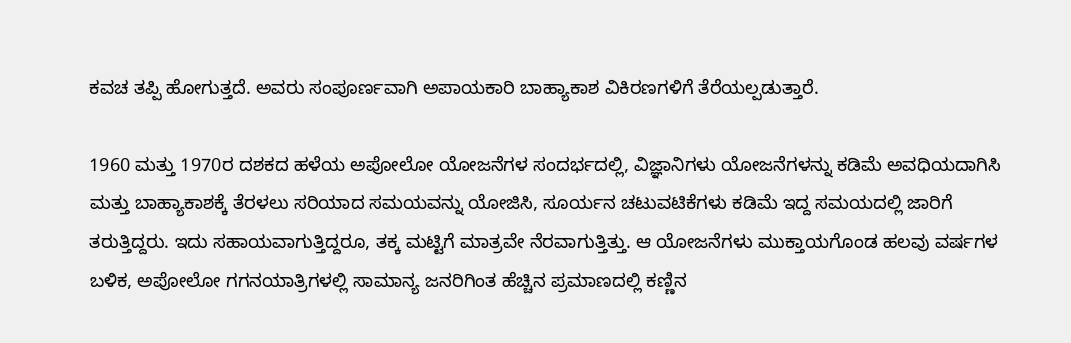ಕವಚ ತಪ್ಪಿ ಹೋಗುತ್ತದೆ. ಅವರು ಸಂಪೂರ್ಣವಾಗಿ ಅಪಾಯಕಾರಿ ಬಾಹ್ಯಾಕಾಶ ವಿಕಿರಣಗಳಿಗೆ ತೆರೆಯಲ್ಪಡುತ್ತಾರೆ.

1960 ಮತ್ತು 1970ರ ದಶಕದ ಹಳೆಯ ಅಪೋಲೋ ಯೋಜನೆಗಳ ಸಂದರ್ಭದಲ್ಲಿ, ವಿಜ್ಞಾನಿಗಳು ಯೋಜನೆಗಳನ್ನು ಕಡಿಮೆ ಅವಧಿಯದಾಗಿಸಿ ಮತ್ತು ಬಾಹ್ಯಾಕಾಶಕ್ಕೆ ತೆರಳಲು ಸರಿಯಾದ ಸಮಯವನ್ನು ಯೋಜಿಸಿ, ಸೂರ್ಯನ ಚಟುವಟಿಕೆಗಳು ಕಡಿಮೆ ಇದ್ದ ಸಮಯದಲ್ಲಿ ಜಾರಿಗೆ ತರುತ್ತಿದ್ದರು. ಇದು ಸಹಾಯವಾಗುತ್ತಿದ್ದರೂ, ತಕ್ಕ ಮಟ್ಟಿಗೆ ಮಾತ್ರವೇ ನೆರವಾಗುತ್ತಿತ್ತು. ಆ ಯೋಜನೆಗಳು ಮುಕ್ತಾಯಗೊಂಡ ಹಲವು ವರ್ಷಗಳ ಬಳಿಕ, ಅಪೋಲೋ ಗಗನಯಾತ್ರಿಗಳಲ್ಲಿ ಸಾಮಾನ್ಯ ಜನರಿಗಿಂತ ಹೆಚ್ಚಿನ ಪ್ರಮಾಣದಲ್ಲಿ ಕಣ್ಣಿನ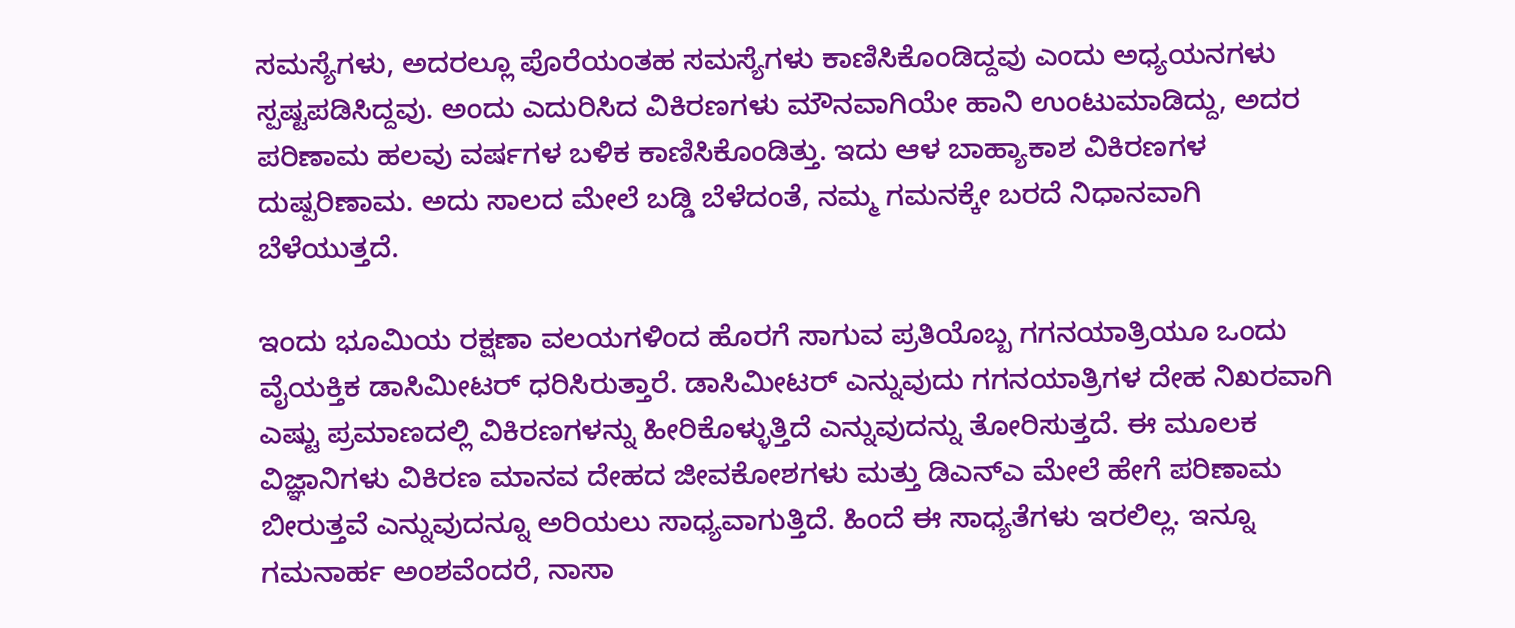ಸಮಸ್ಯೆಗಳು, ಅದರಲ್ಲೂ ಪೊರೆಯಂತಹ ಸಮಸ್ಯೆಗಳು ಕಾಣಿಸಿಕೊಂಡಿದ್ದವು ಎಂದು ಅಧ್ಯಯನಗಳು ಸ್ಪಷ್ಟಪಡಿಸಿದ್ದವು. ಅಂದು ಎದುರಿಸಿದ ವಿಕಿರಣಗಳು ಮೌನವಾಗಿಯೇ ಹಾನಿ ಉಂಟುಮಾಡಿದ್ದು, ಅದರ ಪರಿಣಾಮ ಹಲವು ವರ್ಷಗಳ ಬಳಿಕ ಕಾಣಿಸಿಕೊಂಡಿತ್ತು. ಇದು ಆಳ ಬಾಹ್ಯಾಕಾಶ ವಿಕಿರಣಗಳ ದುಷ್ಪರಿಣಾಮ. ಅದು ಸಾಲದ ಮೇಲೆ ಬಡ್ಡಿ ಬೆಳೆದಂತೆ, ನಮ್ಮ ಗಮನಕ್ಕೇ ಬರದೆ ನಿಧಾನವಾಗಿ ಬೆಳೆಯುತ್ತದೆ.

ಇಂದು ಭೂಮಿಯ ರಕ್ಷಣಾ ವಲಯಗಳಿಂದ ಹೊರಗೆ ಸಾಗುವ ಪ್ರತಿಯೊಬ್ಬ ಗಗನಯಾತ್ರಿಯೂ ಒಂದು ವೈಯಕ್ತಿಕ ಡಾಸಿಮೀಟರ್ ಧರಿಸಿರುತ್ತಾರೆ. ಡಾಸಿಮೀಟರ್ ಎನ್ನುವುದು ಗಗನಯಾತ್ರಿಗಳ ದೇಹ ನಿಖರವಾಗಿ ಎಷ್ಟು ಪ್ರಮಾಣದಲ್ಲಿ ವಿಕಿರಣಗಳನ್ನು ಹೀರಿಕೊಳ್ಳುತ್ತಿದೆ ಎನ್ನುವುದನ್ನು ತೋರಿಸುತ್ತದೆ. ಈ ಮೂಲಕ ವಿಜ್ಞಾನಿಗಳು ವಿಕಿರಣ ಮಾನವ ದೇಹದ ಜೀವಕೋಶಗಳು ಮತ್ತು ಡಿಎನ್‌ಎ ಮೇಲೆ ಹೇಗೆ ಪರಿಣಾಮ ಬೀರುತ್ತವೆ ಎನ್ನುವುದನ್ನೂ ಅರಿಯಲು ಸಾಧ್ಯವಾಗುತ್ತಿದೆ. ಹಿಂದೆ ಈ ಸಾಧ್ಯತೆಗಳು ಇರಲಿಲ್ಲ. ಇನ್ನೂ ಗಮನಾರ್ಹ ಅಂಶವೆಂದರೆ, ನಾಸಾ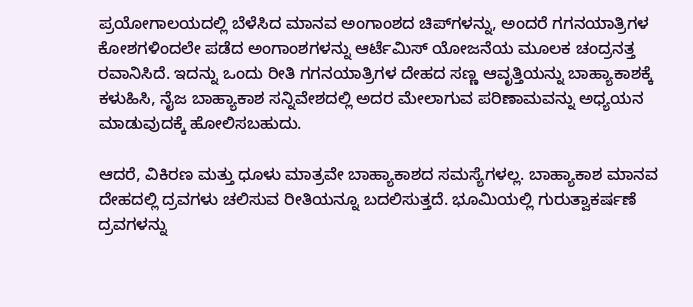ಪ್ರಯೋಗಾಲಯದಲ್ಲಿ ಬೆಳೆಸಿದ ಮಾನವ ಅಂಗಾಂಶದ ಚಿಪ್‌ಗಳನ್ನು, ಅಂದರೆ ಗಗನಯಾತ್ರಿಗಳ ಕೋಶಗಳಿಂದಲೇ ಪಡೆದ ಅಂಗಾಂಶಗಳನ್ನು ಆರ್ಟೆಮಿಸ್ ಯೋಜನೆಯ ಮೂಲಕ ಚಂದ್ರನತ್ತ ರವಾನಿಸಿದೆ. ಇದನ್ನು ಒಂದು ರೀತಿ ಗಗನಯಾತ್ರಿಗಳ ದೇಹದ ಸಣ್ಣ ಆವೃತ್ತಿಯನ್ನು ಬಾಹ್ಯಾಕಾಶಕ್ಕೆ ಕಳುಹಿಸಿ, ನೈಜ ಬಾಹ್ಯಾಕಾಶ ಸನ್ನಿವೇಶದಲ್ಲಿ ಅದರ ಮೇಲಾಗುವ ಪರಿಣಾಮವನ್ನು ಅಧ್ಯಯನ ಮಾಡುವುದಕ್ಕೆ ಹೋಲಿಸಬಹುದು.

ಆದರೆ, ವಿಕಿರಣ ಮತ್ತು ಧೂಳು ಮಾತ್ರವೇ ಬಾಹ್ಯಾಕಾಶದ ಸಮಸ್ಯೆಗಳಲ್ಲ. ಬಾಹ್ಯಾಕಾಶ ಮಾನವ ದೇಹದಲ್ಲಿ ದ್ರವಗಳು ಚಲಿಸುವ ರೀತಿಯನ್ನೂ ಬದಲಿಸುತ್ತದೆ. ಭೂಮಿಯಲ್ಲಿ ಗುರುತ್ವಾಕರ್ಷಣೆ ದ್ರವಗಳನ್ನು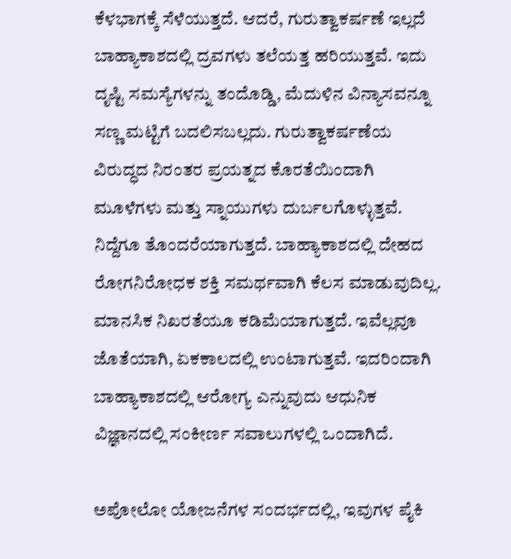ಕೆಳಭಾಗಕ್ಕೆ ಸೆಳೆಯುತ್ತದೆ. ಆದರೆ, ಗುರುತ್ವಾಕರ್ಷಣೆ ಇಲ್ಲದೆ ಬಾಹ್ಯಾಕಾಶದಲ್ಲಿ ದ್ರವಗಳು ತಲೆಯತ್ತ ಹರಿಯುತ್ತವೆ. ಇದು ದೃಷ್ಟಿ ಸಮಸ್ಯೆಗಳನ್ನು ತಂದೊಡ್ಡಿ, ಮೆದುಳಿನ ವಿನ್ಯಾಸವನ್ನೂ ಸಣ್ಣ ಮಟ್ಟಿಗೆ ಬದಲಿಸಬಲ್ಲದು. ಗುರುತ್ವಾಕರ್ಷಣೆಯ ವಿರುದ್ಧದ ನಿರಂತರ ಪ್ರಯತ್ನದ ಕೊರತೆಯಿಂದಾಗಿ ಮೂಳೆಗಳು ಮತ್ತು ಸ್ನಾಯುಗಳು ದುರ್ಬಲಗೊಳ್ಳುತ್ತವೆ. ನಿದ್ದೆಗೂ ತೊಂದರೆಯಾಗುತ್ತದೆ. ಬಾಹ್ಯಾಕಾಶದಲ್ಲಿ ದೇಹದ ರೋಗನಿರೋಧಕ ಶಕ್ತಿ ಸಮರ್ಥವಾಗಿ ಕೆಲಸ ಮಾಡುವುದಿಲ್ಲ. ಮಾನಸಿಕ ನಿಖರತೆಯೂ ಕಡಿಮೆಯಾಗುತ್ತದೆ. ಇವೆಲ್ಲವೂ ಜೊತೆಯಾಗಿ, ಏಕಕಾಲದಲ್ಲಿ ಉಂಟಾಗುತ್ತವೆ. ಇದರಿಂದಾಗಿ ಬಾಹ್ಯಾಕಾಶದಲ್ಲಿ ಆರೋಗ್ಯ ಎನ್ನುವುದು ಆಧುನಿಕ ವಿಜ್ಞಾನದಲ್ಲಿ ಸಂಕೀರ್ಣ ಸವಾಲುಗಳಲ್ಲಿ ಒಂದಾಗಿದೆ.

ಅಪೋಲೋ ಯೋಜನೆಗಳ ಸಂದರ್ಭದಲ್ಲಿ, ಇವುಗಳ ಪೈಕಿ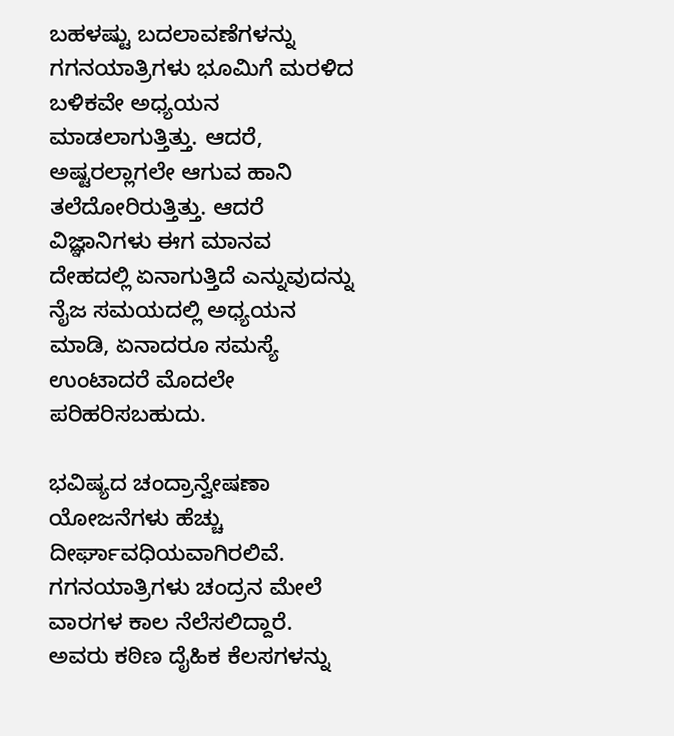ಬಹಳಷ್ಟು ಬದಲಾವಣೆಗಳನ್ನು ಗಗನಯಾತ್ರಿಗಳು ಭೂಮಿಗೆ ಮರಳಿದ ಬಳಿಕವೇ ಅಧ್ಯಯನ ಮಾಡಲಾಗುತ್ತಿತ್ತು. ಆದರೆ, ಅಷ್ಟರಲ್ಲಾಗಲೇ ಆಗುವ ಹಾನಿ ತಲೆದೋರಿರುತ್ತಿತ್ತು. ಆದರೆ ವಿಜ್ಞಾನಿಗಳು ಈಗ ಮಾನವ ದೇಹದಲ್ಲಿ ಏನಾಗುತ್ತಿದೆ ಎನ್ನುವುದನ್ನು ನೈಜ ಸಮಯದಲ್ಲಿ ಅಧ್ಯಯನ ಮಾಡಿ, ಏನಾದರೂ ಸಮಸ್ಯೆ ಉಂಟಾದರೆ ಮೊದಲೇ ಪರಿಹರಿಸಬಹುದು.

ಭವಿಷ್ಯದ ಚಂದ್ರಾನ್ವೇಷಣಾ ಯೋಜನೆಗಳು ಹೆಚ್ಚು ದೀರ್ಘಾವಧಿಯವಾಗಿರಲಿವೆ. ಗಗನಯಾತ್ರಿಗಳು ಚಂದ್ರನ ಮೇಲೆ ವಾರಗಳ ಕಾಲ ನೆಲೆಸಲಿದ್ದಾರೆ. ಅವರು ಕಠಿಣ ದೈಹಿಕ ಕೆಲಸಗಳನ್ನು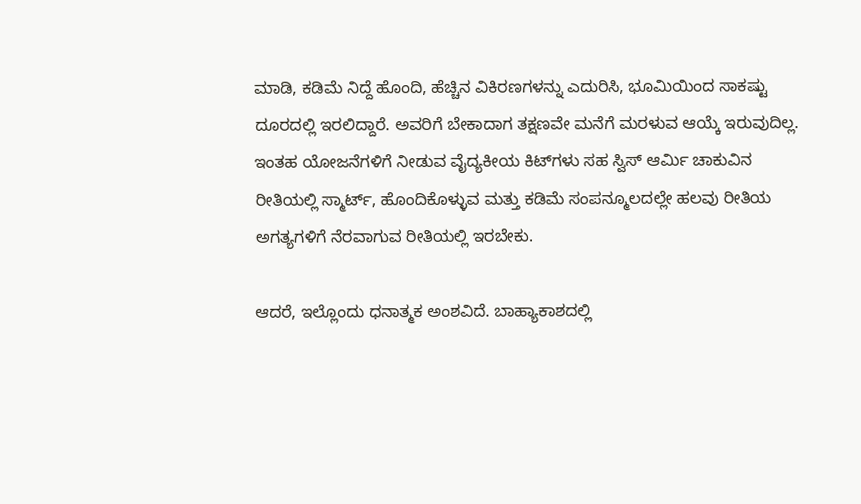ಮಾಡಿ, ಕಡಿಮೆ ನಿದ್ದೆ ಹೊಂದಿ, ಹೆಚ್ಚಿನ ವಿಕಿರಣಗಳನ್ನು ಎದುರಿಸಿ, ಭೂಮಿಯಿಂದ ಸಾಕಷ್ಟು ದೂರದಲ್ಲಿ ಇರಲಿದ್ದಾರೆ. ಅವರಿಗೆ ಬೇಕಾದಾಗ ತಕ್ಷಣವೇ ಮನೆಗೆ ಮರಳುವ ಆಯ್ಕೆ ಇರುವುದಿಲ್ಲ. ಇಂತಹ ಯೋಜನೆಗಳಿಗೆ ನೀಡುವ ವೈದ್ಯಕೀಯ ಕಿಟ್‌ಗಳು ಸಹ ಸ್ವಿಸ್ ಆರ್ಮಿ ಚಾಕುವಿನ ರೀತಿಯಲ್ಲಿ ಸ್ಮಾರ್ಟ್, ಹೊಂದಿಕೊಳ್ಳುವ ಮತ್ತು ಕಡಿಮೆ ಸಂಪನ್ಮೂಲದಲ್ಲೇ ಹಲವು ರೀತಿಯ ಅಗತ್ಯಗಳಿಗೆ ನೆರವಾಗುವ ರೀತಿಯಲ್ಲಿ ಇರಬೇಕು.

ಆದರೆ, ಇಲ್ಲೊಂದು ಧನಾತ್ಮಕ ಅಂಶವಿದೆ. ಬಾಹ್ಯಾಕಾಶದಲ್ಲಿ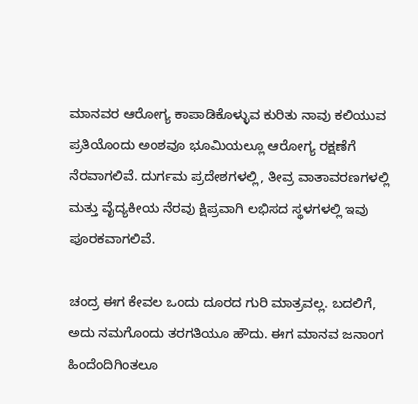ಮಾನವರ ಆರೋಗ್ಯ ಕಾಪಾಡಿಕೊಳ್ಳುವ ಕುರಿತು ನಾವು ಕಲಿಯುವ ಪ್ರತಿಯೊಂದು ಅಂಶವೂ ಭೂಮಿಯಲ್ಲೂ ಆರೋಗ್ಯ ರಕ್ಷಣೆಗೆ ನೆರವಾಗಲಿವೆ. ದುರ್ಗಮ ಪ್ರದೇಶಗಳಲ್ಲಿ, ತೀವ್ರ ವಾತಾವರಣಗಳಲ್ಲಿ ಮತ್ತು ವೈದ್ಯಕೀಯ ನೆರವು ಕ್ಷಿಪ್ರವಾಗಿ ಲಭಿಸದ ಸ್ಥಳಗಳಲ್ಲಿ ಇವು ಪೂರಕವಾಗಲಿವೆ.

ಚಂದ್ರ ಈಗ ಕೇವಲ ಒಂದು ದೂರದ ಗುರಿ ಮಾತ್ರವಲ್ಲ. ಬದಲಿಗೆ, ಅದು ನಮಗೊಂದು ತರಗತಿಯೂ ಹೌದು. ಈಗ ಮಾನವ ಜನಾಂಗ ಹಿಂದೆಂದಿಗಿಂತಲೂ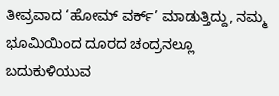ತೀವ್ರವಾದ ‘ಹೋಮ್ ವರ್ಕ್’ ಮಾಡುತ್ತಿದ್ದು, ನಮ್ಮ ಭೂಮಿಯಿಂದ ದೂರದ ಚಂದ್ರನಲ್ಲೂ ಬದುಕುಳಿಯುವ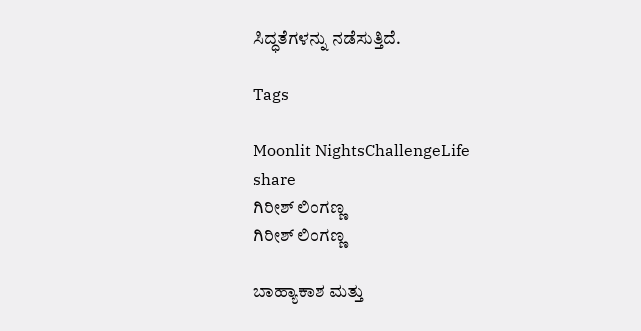ಸಿದ್ಧತೆಗಳನ್ನು ನಡೆಸುತ್ತಿದೆ.

Tags

Moonlit NightsChallengeLife
share
ಗಿರೀಶ್ ಲಿಂಗಣ್ಣ
ಗಿರೀಶ್ ಲಿಂಗಣ್ಣ

ಬಾಹ್ಯಾಕಾಶ ಮತ್ತು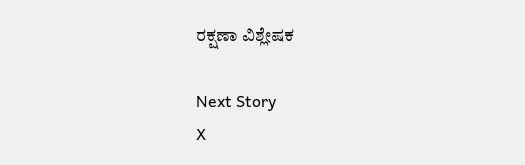ರಕ್ಷಣಾ ವಿಶ್ಲೇಷಕ

Next Story
X